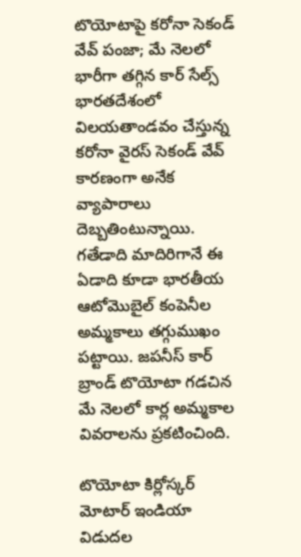టొయోటాపై కరోనా సెకండ్ వేవ్ పంజా; మే నెలలో భారీగా తగ్గిన కార్ సేల్స్
భారతదేశంలో విలయతాండవం చేస్తున్న కరోనా వైరస్ సెకండ్ వేవ్ కారణంగా అనేక వ్యాపారాలు దెబ్బతింటున్నాయి. గతేడాది మాదిరిగానే ఈ ఏడాది కూడా భారతీయ ఆటోమొబైల్ కంపెనీల అమ్మకాలు తగ్గుముఖం పట్టాయి. జపనీస్ కార్ బ్రాండ్ టొయోటా గడచిన మే నెలలో కార్ల అమ్మకాల వివరాలను ప్రకటించింది.

టొయోటా కిర్లోస్కర్ మోటార్ ఇండియా విడుదల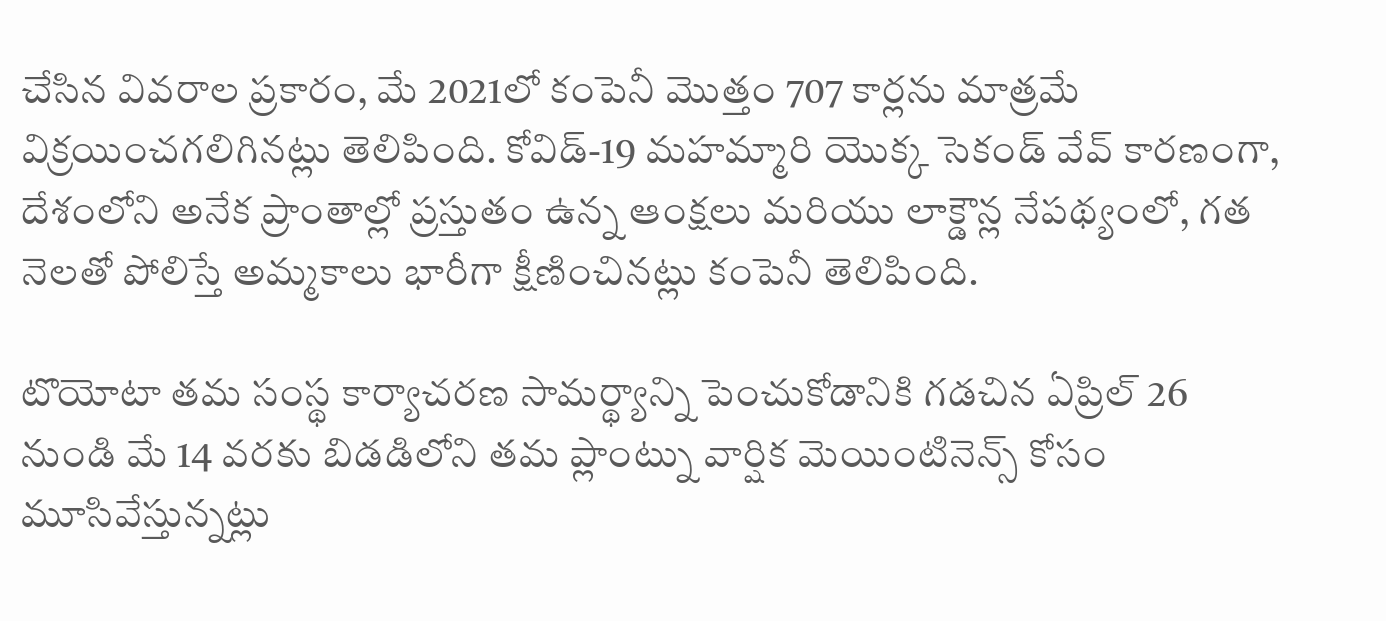చేసిన వివరాల ప్రకారం, మే 2021లో కంపెనీ మొత్తం 707 కార్లను మాత్రమే విక్రయించగలిగినట్లు తెలిపింది. కోవిడ్-19 మహమ్మారి యొక్క సెకండ్ వేవ్ కారణంగా, దేశంలోని అనేక ప్రాంతాల్లో ప్రస్తుతం ఉన్న ఆంక్షలు మరియు లాక్డౌన్ల నేపథ్యంలో, గత నెలతో పోలిస్తే అమ్మకాలు భారీగా క్షీణించినట్లు కంపెనీ తెలిపింది.

టొయోటా తమ సంస్థ కార్యాచరణ సామర్థ్యాన్ని పెంచుకోడానికి గడచిన ఏప్రిల్ 26 నుండి మే 14 వరకు బిడడిలోని తమ ప్లాంట్ను వార్షిక మెయింటినెన్స్ కోసం మూసివేస్తున్నట్లు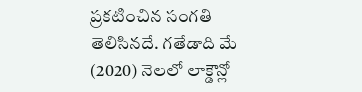ప్రకటించిన సంగతి తెలిసినదే. గతేడాది మే (2020) నెలలో లాక్డౌన్లో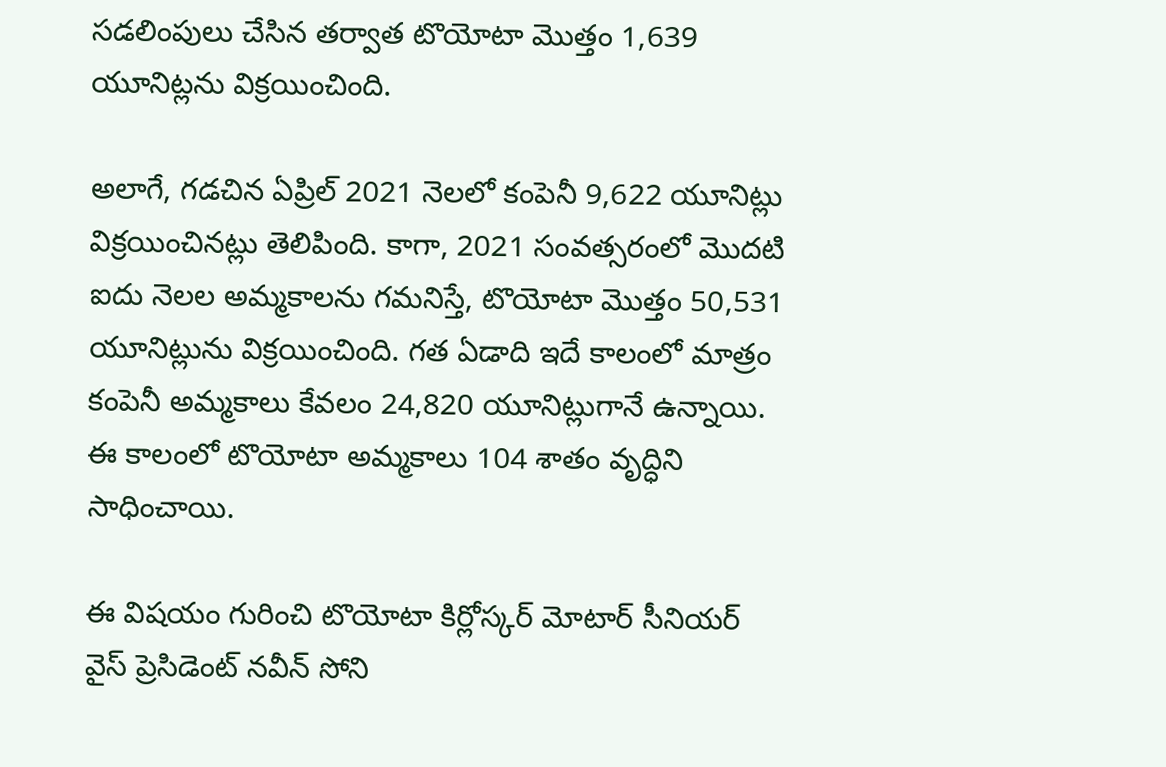సడలింపులు చేసిన తర్వాత టొయోటా మొత్తం 1,639 యూనిట్లను విక్రయించింది.

అలాగే, గడచిన ఏప్రిల్ 2021 నెలలో కంపెనీ 9,622 యూనిట్లు విక్రయించినట్లు తెలిపింది. కాగా, 2021 సంవత్సరంలో మొదటి ఐదు నెలల అమ్మకాలను గమనిస్తే, టొయోటా మొత్తం 50,531 యూనిట్లును విక్రయించింది. గత ఏడాది ఇదే కాలంలో మాత్రం కంపెనీ అమ్మకాలు కేవలం 24,820 యూనిట్లుగానే ఉన్నాయి. ఈ కాలంలో టొయోటా అమ్మకాలు 104 శాతం వృద్ధిని సాధించాయి.

ఈ విషయం గురించి టొయోటా కిర్లోస్కర్ మోటార్ సీనియర్ వైస్ ప్రెసిడెంట్ నవీన్ సోని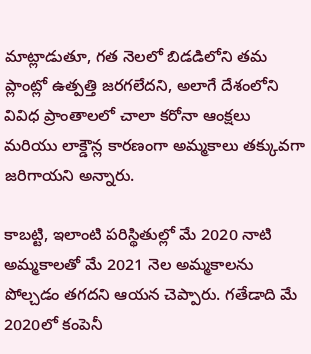మాట్లాడుతూ, గత నెలలో బిడడిలోని తమ ప్లాంట్లో ఉత్పత్తి జరగలేదని, అలాగే దేశంలోని వివిధ ప్రాంతాలలో చాలా కరోనా ఆంక్షలు మరియు లాక్డౌన్ల కారణంగా అమ్మకాలు తక్కువగా జరిగాయని అన్నారు.

కాబట్టి, ఇలాంటి పరిస్థితుల్లో మే 2020 నాటి అమ్మకాలతో మే 2021 నెల అమ్మకాలను పోల్చడం తగదని ఆయన చెప్పారు. గతేడాది మే 2020లో కంపెనీ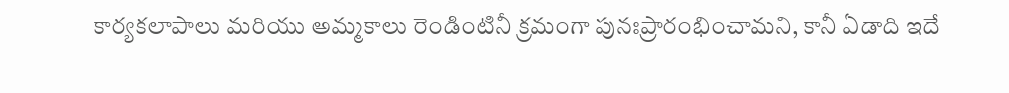కార్యకలాపాలు మరియు అమ్మకాలు రెండింటినీ క్రమంగా పునఃప్రారంభించామని, కానీ ఏడాది ఇదే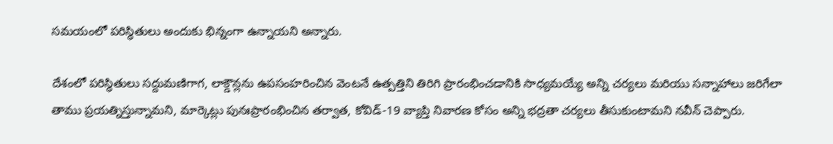సమయంలో పరిస్థితులు అందుకు భిన్నంగా ఉన్నాయని అన్నారు.

దేశంలో పరిస్థితులు సద్దుమణిగాగ, లాక్డౌన్లను ఉపసంహరించిన వెంటనే ఉత్పత్తిని తిరిగి ప్రారంభించడానికి సాధ్యమయ్యే అన్ని చర్యలు మరియు సన్నాహాలు జరిగేలా తాము ప్రయత్నిస్తున్నామని, మార్కెట్లు పునఃప్రారంభించిన తర్వాత, కోవిడ్-19 వ్యాప్తి నివారణ కోసం అన్ని భద్రతా చర్యలు తీసుకుంటామని నవీన్ చెప్పారు.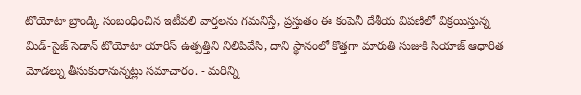టొయోటా బ్రాండ్కి సంబంధించిన ఇటీవలి వార్తలను గమనిస్తే, ప్రస్తుతం ఈ కంపెనీ దేశీయ విపణిలో విక్రయిస్తున్న మిడ్-సైజ్ సెడాన్ టొయోటా యారిస్ ఉత్పత్తిని నిలిపివేసి, దాని స్థానంలో కొత్తగా మారుతి సుజుకి సియాజ్ ఆధారిత మోడల్ను తీసుకురానున్నట్లు సమాచారం. - మరిన్ని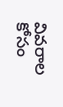వివరాల కోసం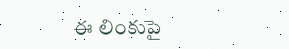ఈ లింకుపై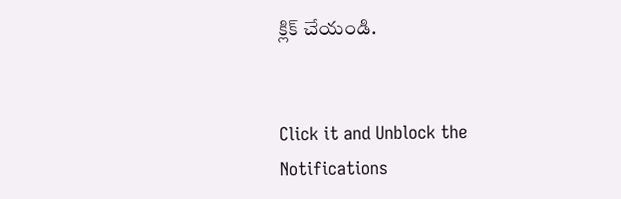క్లిక్ చేయండి.


Click it and Unblock the Notifications